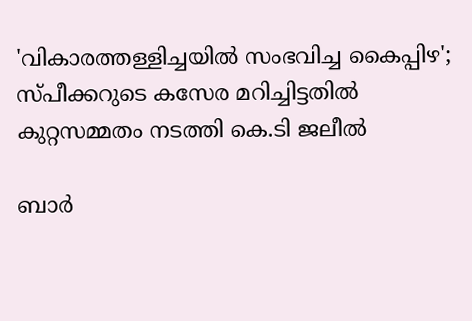'വികാരത്തള്ളിച്ചയിൽ സംഭവിച്ച കൈപ്പിഴ'; സ്പീക്കറുടെ കസേര മറിച്ചിട്ടതിൽ കുറ്റസമ്മതം നടത്തി കെ.ടി ജലീൽ

ബാർ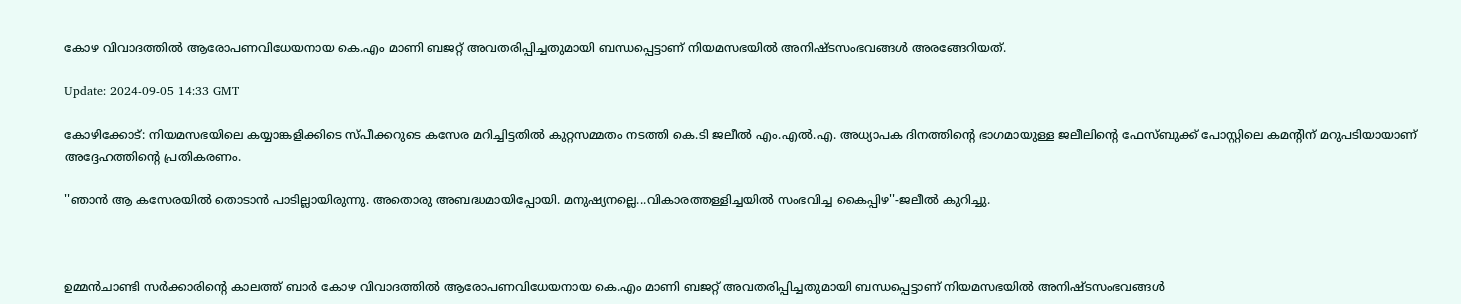കോഴ വിവാദത്തിൽ ആരോപണവിധേയനായ കെ.എം മാണി ബജറ്റ് അവതരിപ്പിച്ചതുമായി ബന്ധപ്പെട്ടാണ് നിയമസഭയിൽ അനിഷ്ടസംഭവങ്ങൾ അരങ്ങേറിയത്.

Update: 2024-09-05 14:33 GMT

കോഴിക്കോട്: നിയമസഭയിലെ കയ്യാങ്കളിക്കിടെ സ്പീക്കറുടെ കസേര മറിച്ചിട്ടതിൽ കുറ്റസമ്മതം നടത്തി കെ.ടി ജലീൽ എം.എൽ.എ. അധ്യാപക ദിനത്തിന്റെ ഭാഗമായുള്ള ജലീലിന്റെ ഫേസ്ബുക്ക് പോസ്റ്റിലെ കമന്റിന് മറുപടിയായാണ് അദ്ദേഹത്തിന്റെ പ്രതികരണം.

''ഞാൻ ആ കസേരയിൽ തൊടാൻ പാടില്ലായിരുന്നു. അതൊരു അബദ്ധമായിപ്പോയി. മനുഷ്യനല്ലെ...വികാരത്തള്ളിച്ചയിൽ സംഭവിച്ച കൈപ്പിഴ''-ജലീൽ കുറിച്ചു.



ഉമ്മൻചാണ്ടി സർക്കാരിന്റെ കാലത്ത് ബാർ കോഴ വിവാദത്തിൽ ആരോപണവിധേയനായ കെ.എം മാണി ബജറ്റ് അവതരിപ്പിച്ചതുമായി ബന്ധപ്പെട്ടാണ് നിയമസഭയിൽ അനിഷ്ടസംഭവങ്ങൾ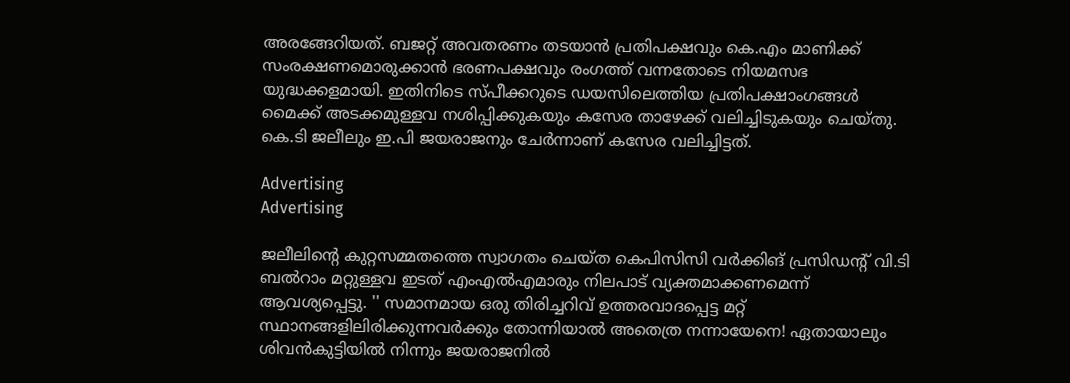അരങ്ങേറിയത്. ബജറ്റ് അവതരണം തടയാൻ പ്രതിപക്ഷവും കെ.എം മാണിക്ക് സംരക്ഷണമൊരുക്കാൻ ഭരണപക്ഷവും രംഗത്ത് വന്നതോടെ നിയമസഭ യുദ്ധക്കളമായി. ഇതിനിടെ സ്പീക്കറുടെ ഡയസിലെത്തിയ പ്രതിപക്ഷാംഗങ്ങൾ മൈക്ക് അടക്കമുള്ളവ നശിപ്പിക്കുകയും കസേര താഴേക്ക് വലിച്ചിടുകയും ചെയ്തു. കെ.ടി ജലീലും ഇ.പി ജയരാജനും ചേർന്നാണ് കസേര വലിച്ചിട്ടത്.

Advertising
Advertising

ജലീലിന്റെ കുറ്റസമ്മതത്തെ സ്വാഗതം ചെയ്ത കെപിസിസി വർക്കിങ് പ്രസിഡന്റ് വി.ടി ബൽറാം മറ്റുള്ളവ ഇടത് എംഎൽഎമാരും നിലപാട് വ്യക്തമാക്കണമെന്ന് ആവശ്യപ്പെട്ടു. '' സമാനമായ ഒരു തിരിച്ചറിവ് ഉത്തരവാദപ്പെട്ട മറ്റ് സ്ഥാനങ്ങളിലിരിക്കുന്നവർക്കും തോന്നിയാൽ അതെത്ര നന്നായേനെ! ഏതായാലും ശിവൻകുട്ടിയിൽ നിന്നും ജയരാജനിൽ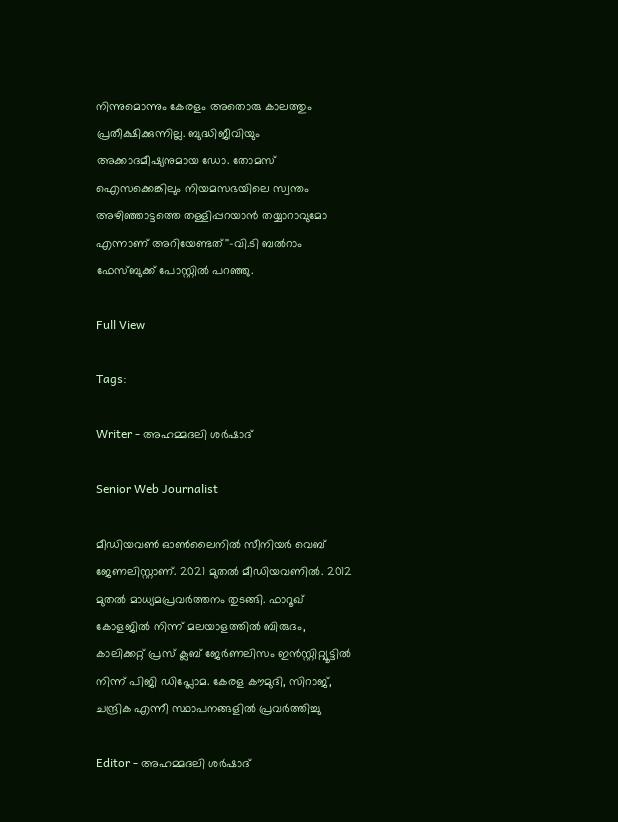നിന്നുമൊന്നും കേരളം അതൊരു കാലത്തും പ്രതീക്ഷിക്കുന്നില്ല. ബുദ്ധിജീവിയും അക്കാദമീഷ്യനുമായ ഡോ. തോമസ് ഐസക്കെങ്കിലും നിയമസഭയിലെ സ്വന്തം അഴിഞ്ഞാട്ടത്തെ തള്ളിപ്പറയാൻ തയ്യാറാവുമോ എന്നാണ് അറിയേണ്ടത്''-വി.ടി ബൽറാം ഫേസ്ബുക്ക് പോസ്റ്റിൽ പറഞ്ഞു.

Full View

Tags:

Writer - അഹമ്മദലി ശര്‍ഷാദ്

Senior Web Journalist

മീഡിയവൺ ഓൺലൈനിൽ സീനിയർ വെബ് ജേണലിസ്റ്റാണ്. 2021 മുതൽ മീഡിയവണിൽ. 2012 മുതൽ മാധ്യമപ്രവർത്തനം തുടങ്ങി. ഫാറൂഖ് കോളജിൽ നിന്ന് മലയാളത്തിൽ ബിരുദം, കാലിക്കറ്റ് പ്രസ് ക്ലബ് ജേർണലിസം ഇൻസ്റ്റിറ്റ്യൂട്ടിൽ നിന്ന് പിജി ഡിപ്ലോമ. കേരള കൗമുദി, സിറാജ്, ചന്ദ്രിക എന്നീ സ്ഥാപനങ്ങളിൽ പ്രവർത്തിച്ചു

Editor - അഹമ്മദലി ശര്‍ഷാദ്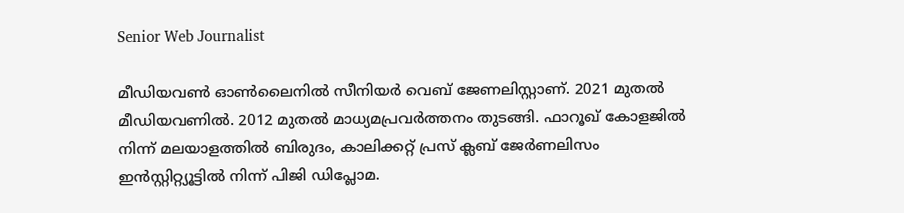Senior Web Journalist

മീഡിയവൺ ഓൺലൈനിൽ സീനിയർ വെബ് ജേണലിസ്റ്റാണ്. 2021 മുതൽ മീഡിയവണിൽ. 2012 മുതൽ മാധ്യമപ്രവർത്തനം തുടങ്ങി. ഫാറൂഖ് കോളജിൽ നിന്ന് മലയാളത്തിൽ ബിരുദം, കാലിക്കറ്റ് പ്രസ് ക്ലബ് ജേർണലിസം ഇൻസ്റ്റിറ്റ്യൂട്ടിൽ നിന്ന് പിജി ഡിപ്ലോമ.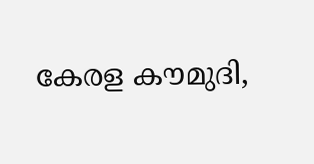കേരള കൗമുദി,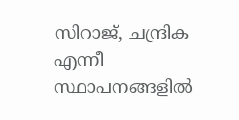സിറാജ്, ചന്ദ്രിക എന്നീ സ്ഥാപനങ്ങളിൽ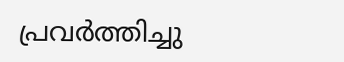പ്രവർത്തിച്ചു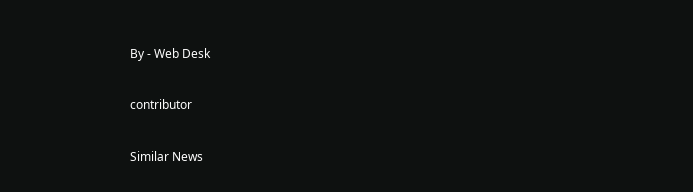By - Web Desk

contributor

Similar News